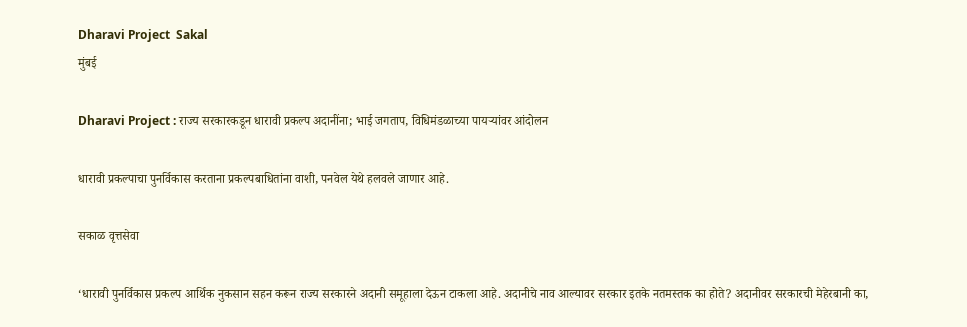Dharavi Project  Sakal
मुंबई

Dharavi Project : राज्य सरकारकडून धारावी प्रकल्प अदानींना; भाई जगताप, विधिमंडळाच्या पायऱ्यांवर आंदोलन

धारावी प्रकल्पाचा पुनर्विकास करताना प्रकल्पबाधितांना वाशी, पनवेल येथे हलवले जाणार आहे.

सकाळ वृत्तसेवा

‘धारावी पुनर्विकास प्रकल्प आर्थिक नुकसान सहन करून राज्य सरकारने अदानी समूहाला देऊन टाकला आहे. अदानीचे नाव आल्यावर सरकार इतके नतमस्तक का होते? अदानीवर सरकारची मेहेरबानी का,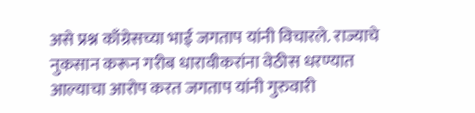असे प्रश्न काँग्रेसच्या भाई जगताप यांनी विचारले. राज्याचे नुकसान करून गरीब धारावीकरांना वेठीस धरण्यात आल्याचा आरोप करत जगताप यांनी गुरुवारी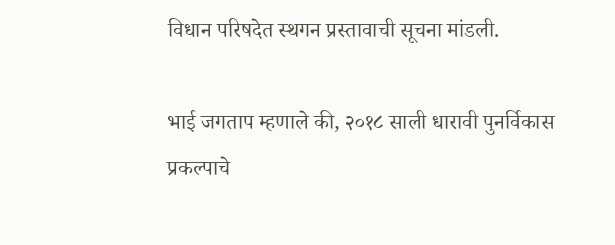विधान परिषदेत स्थगन प्रस्तावाची सूचना मांडली.

भाई जगताप म्हणाले की, २०१८ साली धारावी पुनर्विकास प्रकल्पाचे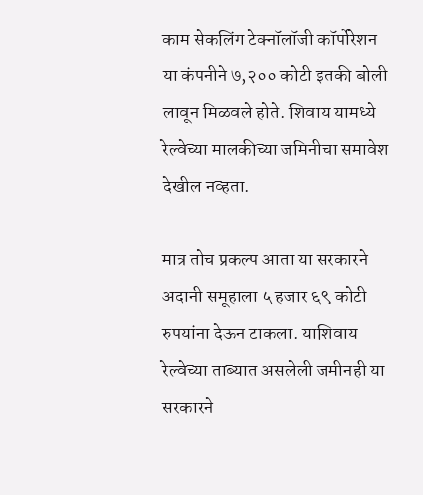काम सेकलिंग टेक्नॉलॉजी कॉर्पोरेशन या कंपनीने ७,२०० कोटी इतकी बोली लावून मिळवले होते. शिवाय यामध्ये रेल्वेच्या मालकीच्या जमिनीचा समावेश देखील नव्हता.

मात्र तोच प्रकल्प आता या सरकारने अदानी समूहाला ५ हजार ६९ कोटी रुपयांना देऊन टाकला. याशिवाय रेल्वेच्या ताब्यात असलेली जमीनही या सरकारने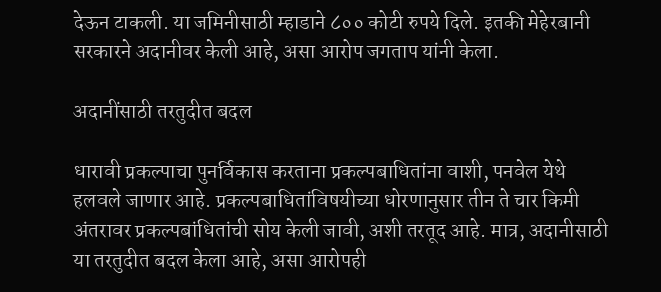देऊन टाकली. या जमिनीसाठी म्हाडाने ८०० कोटी रुपये दिले. इतकी मेहेरबानी सरकारने अदानीवर केली आहे, असा आरोप जगताप यांनी केला.

अदानींसाठी तरतुदीत बदल

धारावी प्रकल्पाचा पुनर्विकास करताना प्रकल्पबाधितांना वाशी, पनवेल येथे हलवले जाणार आहे. प्रकल्पबाधितांविषयीच्या धोरणानुसार तीन ते चार किमी अंतरावर प्रकल्पबांधितांची सोय केली जावी, अशी तरतूद आहे. मात्र, अदानीसाठी या तरतुदीत बदल केला आहे, असा आरोपही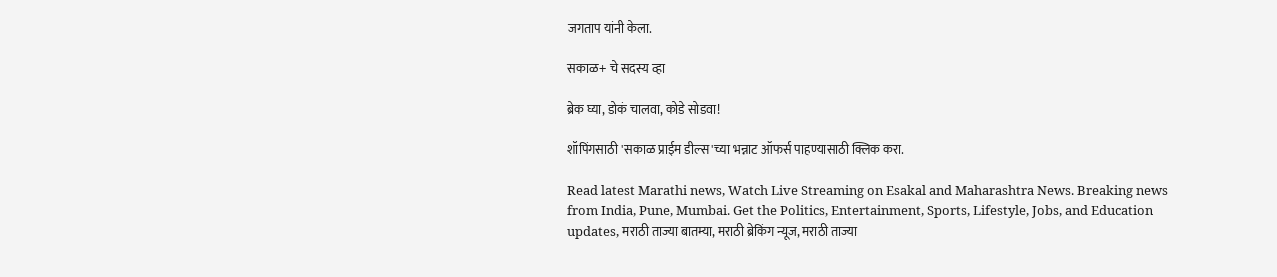जगताप यांनी केला.

सकाळ+ चे सदस्य व्हा

ब्रेक घ्या, डोकं चालवा, कोडे सोडवा!

शॉपिंगसाठी 'सकाळ प्राईम डील्स'च्या भन्नाट ऑफर्स पाहण्यासाठी क्लिक करा.

Read latest Marathi news, Watch Live Streaming on Esakal and Maharashtra News. Breaking news from India, Pune, Mumbai. Get the Politics, Entertainment, Sports, Lifestyle, Jobs, and Education updates, मराठी ताज्या बातम्या, मराठी ब्रेकिंग न्यूज, मराठी ताज्या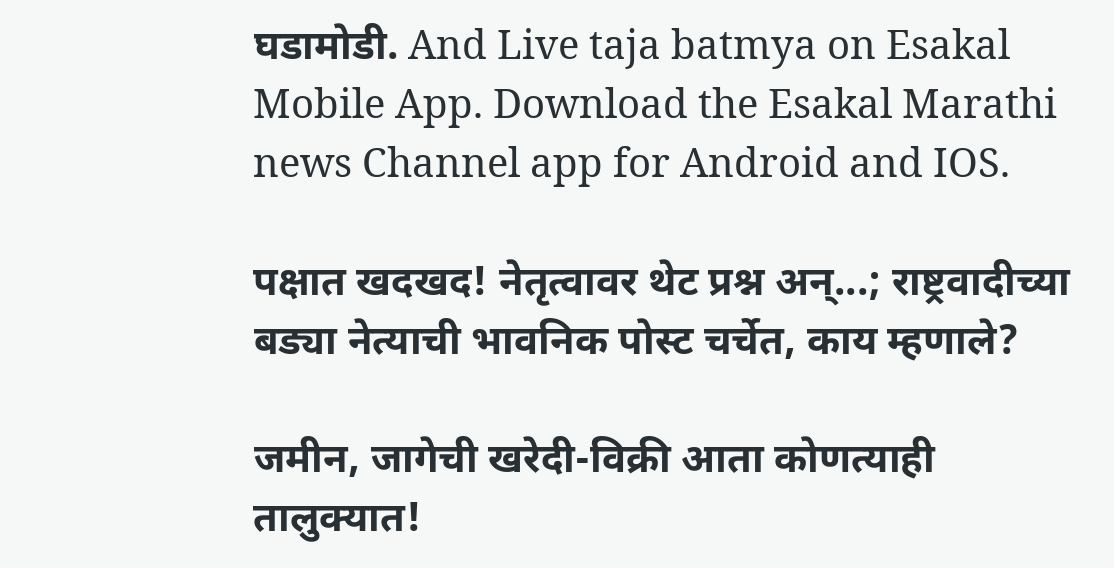घडामोडी. And Live taja batmya on Esakal Mobile App. Download the Esakal Marathi news Channel app for Android and IOS.

पक्षात खदखद! नेतृत्वावर थेट प्रश्न अन्...; राष्ट्रवादीच्या बड्या नेत्याची भावनिक पोस्ट चर्चेत, काय म्हणाले?

जमीन, जागेची खरेदी-विक्री आता कोणत्याही तालुक्यात!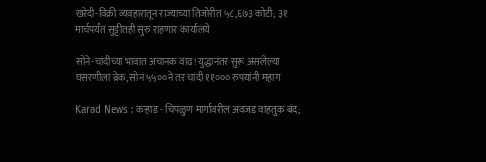खरेदी-विक्री व्यवहारातून राज्याच्या तिजोरीत ५८,६७३ कोटी; ३१ मार्चपर्यंत सुट्टीतही सुरु राहणार कार्यालये

सोने-चांदीच्या भावात अचानक वाढ! युद्धानंतर सुरू असलेल्या घसरणीला ब्रेक, सोनं ५५००ने तर चांदी ११००० रुपयांनी महाग

Karad News : कऱ्हाड - चिपळुण मार्गावरील अवजड वाहतुक बंद;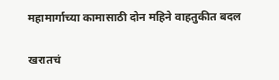महामार्गाच्या कामासाठी दोन महिने वाहतुकीत बदल

खरातचं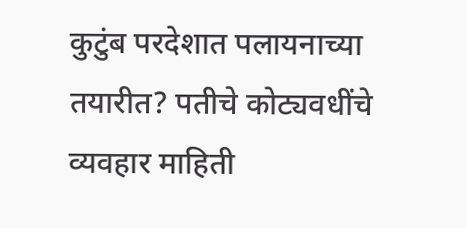कुटुंब परदेशात पलायनाच्या तयारीत? पतीचे कोट्यवधींचे व्यवहार माहिती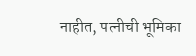नाहीत, पत्नीची भूमिका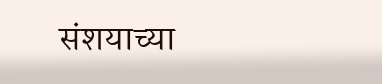संशयाच्या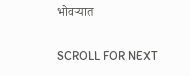भोवऱ्यात

SCROLL FOR NEXT